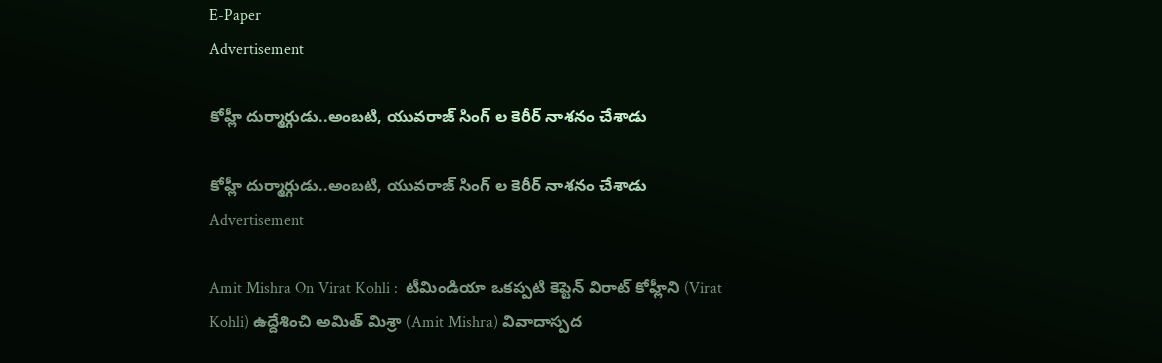E-Paper
Advertisement

కోహ్లీ దుర్మార్గుడు..అంబ‌టి, యువ‌రాజ్ సింగ్ ల‌ కెరీర్ నాశ‌నం చేశాడు

కోహ్లీ దుర్మార్గుడు..అంబ‌టి, యువ‌రాజ్ సింగ్ ల‌ కెరీర్ నాశ‌నం చేశాడు
Advertisement

Amit Mishra On Virat Kohli :  టీమిండియా ఒకప్పటి కెప్టెన్ విరాట్ కోహ్లీని (Virat Kohli) ఉద్దేశించి అమిత్ మిశ్రా (Amit Mishra) వివాదాస్పద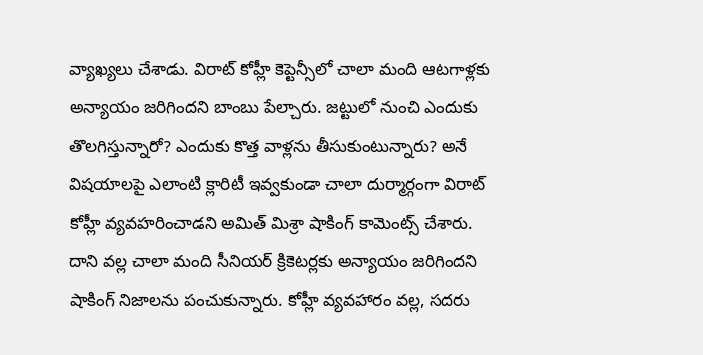వ్యాఖ్యలు చేశాడు. విరాట్ కోహ్లీ కెప్టెన్సీలో చాలా మంది ఆటగాళ్లకు అన్యాయం జరిగిందని బాంబు పేల్చారు. జట్టులో నుంచి ఎందుకు తొలగిస్తున్నారో? ఎందుకు కొత్త వాళ్లను తీసుకుంటున్నారు? అనే విషయాలపై ఎలాంటి క్లారిటీ ఇవ్వకుండా చాలా దుర్మార్గంగా విరాట్ కోహ్లీ వ్యవహరించాడని అమిత్ మిశ్రా షాకింగ్ కామెంట్స్ చేశారు. దాని వల్ల చాలా మంది సీనియర్ క్రికెటర్లకు అన్యాయం జరిగిందని షాకింగ్ నిజాలను పంచుకున్నారు. కోహ్లీ వ్య‌వ‌హారం వ‌ల్ల‌, స‌ద‌రు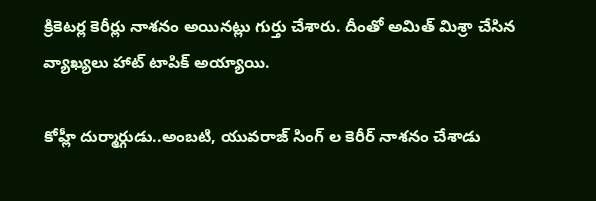క్రికెట‌ర్ల కెరీర్లు నాశ‌నం అయిన‌ట్లు గుర్తు చేశారు. దీంతో అమిత్ మిశ్రా చేసిన వ్యాఖ్యలు హాట్ టాపిక్ అయ్యాయి.

కోహ్లీ దుర్మార్గుడు..అంబ‌టి, యువ‌రాజ్ సింగ్ ల‌ కెరీర్ నాశ‌నం చేశాడు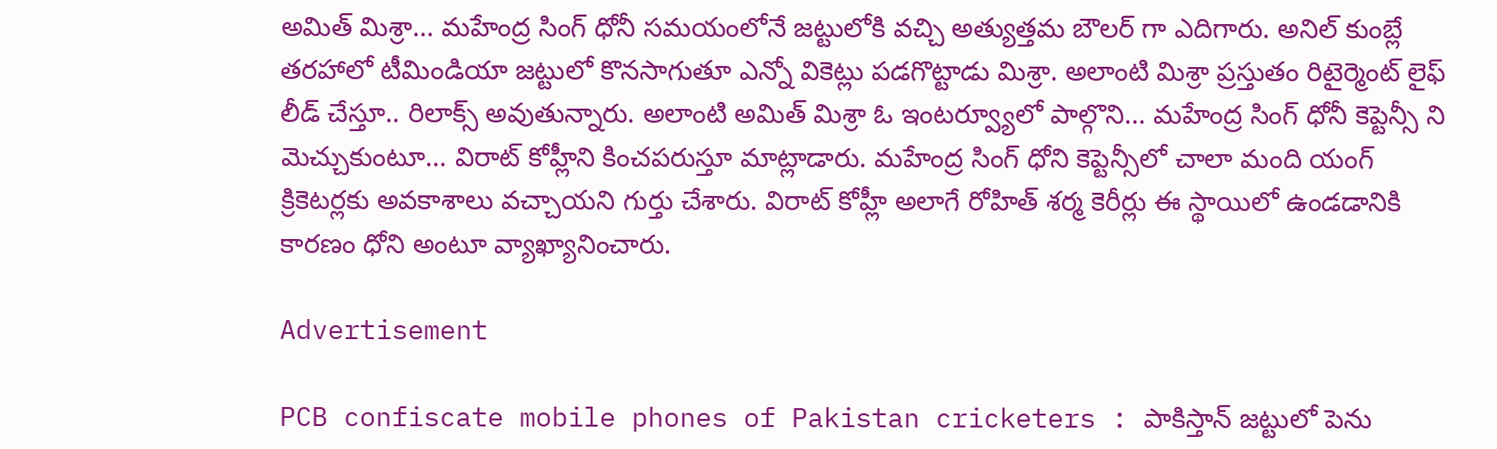అమిత్ మిశ్రా… మహేంద్ర సింగ్ ధోనీ సమయంలోనే జట్టులోకి వచ్చి అత్యుత్తమ బౌలర్ గా ఎదిగారు. అనిల్ కుంబ్లే తరహాలో టీమిండియా జట్టులో కొనసాగుతూ ఎన్నో వికెట్లు పడగొట్టాడు మిశ్రా. అలాంటి మిశ్రా ప్రస్తుతం రిటైర్మెంట్ లైఫ్ లీడ్ చేస్తూ.. రిలాక్స్ అవుతున్నారు. అలాంటి అమిత్ మిశ్రా ఓ ఇంటర్వ్యూలో పాల్గొని… మహేంద్ర సింగ్ ధోనీ కెప్టెన్సీ ని మెచ్చుకుంటూ… విరాట్ కోహ్లీని కించపరుస్తూ మాట్లాడారు. మహేంద్ర సింగ్ ధోని కెప్టెన్సీలో చాలా మంది యంగ్ క్రికెటర్లకు అవకాశాలు వచ్చాయని గుర్తు చేశారు. విరాట్ కోహ్లీ అలాగే రోహిత్ శర్మ కెరీర్లు ఈ స్థాయిలో ఉండడానికి కారణం ధోని అంటూ వ్యాఖ్యానించారు.

Advertisement

PCB confiscate mobile phones of Pakistan cricketers : పాకిస్తాన్ జ‌ట్టులో పెను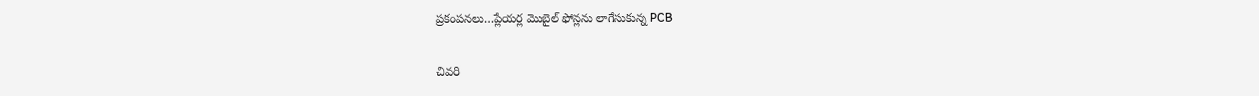ప్ర‌కంప‌న‌లు…ప్లేయ‌ర్ల మొబైల్ ఫోన్లను లాగేసుకున్న PCB

చివ‌రి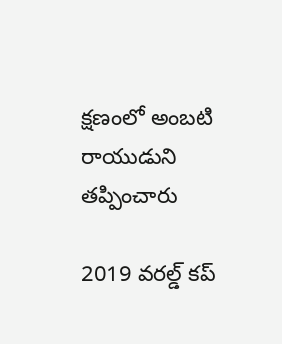క్ష‌ణంలో అంబటి రాయుడుని త‌ప్పించారు

2019 వరల్డ్ కప్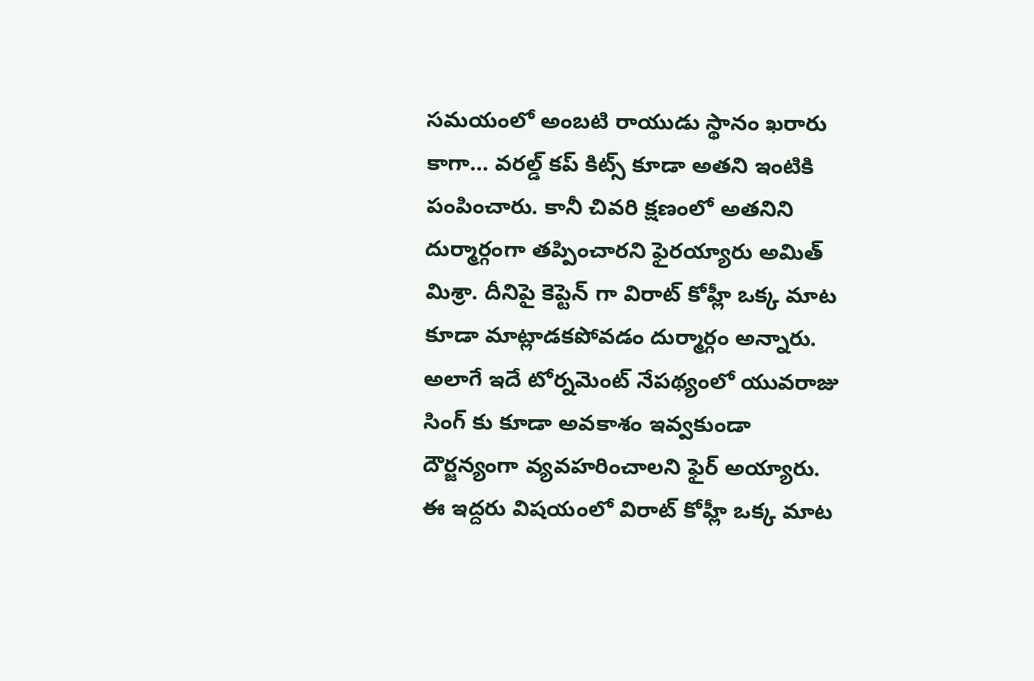సమయంలో అంబటి రాయుడు స్థానం ఖరారు కాగా… వరల్డ్ కప్ కిట్స్ కూడా అతని ఇంటికి పంపించారు. కానీ చివరి క్షణంలో అతనిని దుర్మార్గంగా తప్పించారని ఫైరయ్యారు అమిత్ మిశ్రా. దీనిపై కెప్టెన్ గా విరాట్ కోహ్లీ ఒక్క మాట కూడా మాట్లాడకపోవడం దుర్మార్గం అన్నారు. అలాగే ఇదే టోర్నమెంట్ నేపథ్యంలో యువరాజు సింగ్ కు కూడా అవకాశం ఇవ్వకుండా దౌర్జన్యంగా వ్యవహరించాలని ఫైర్ అయ్యారు. ఈ ఇద్దరు విషయంలో విరాట్ కోహ్లీ ఒక్క మాట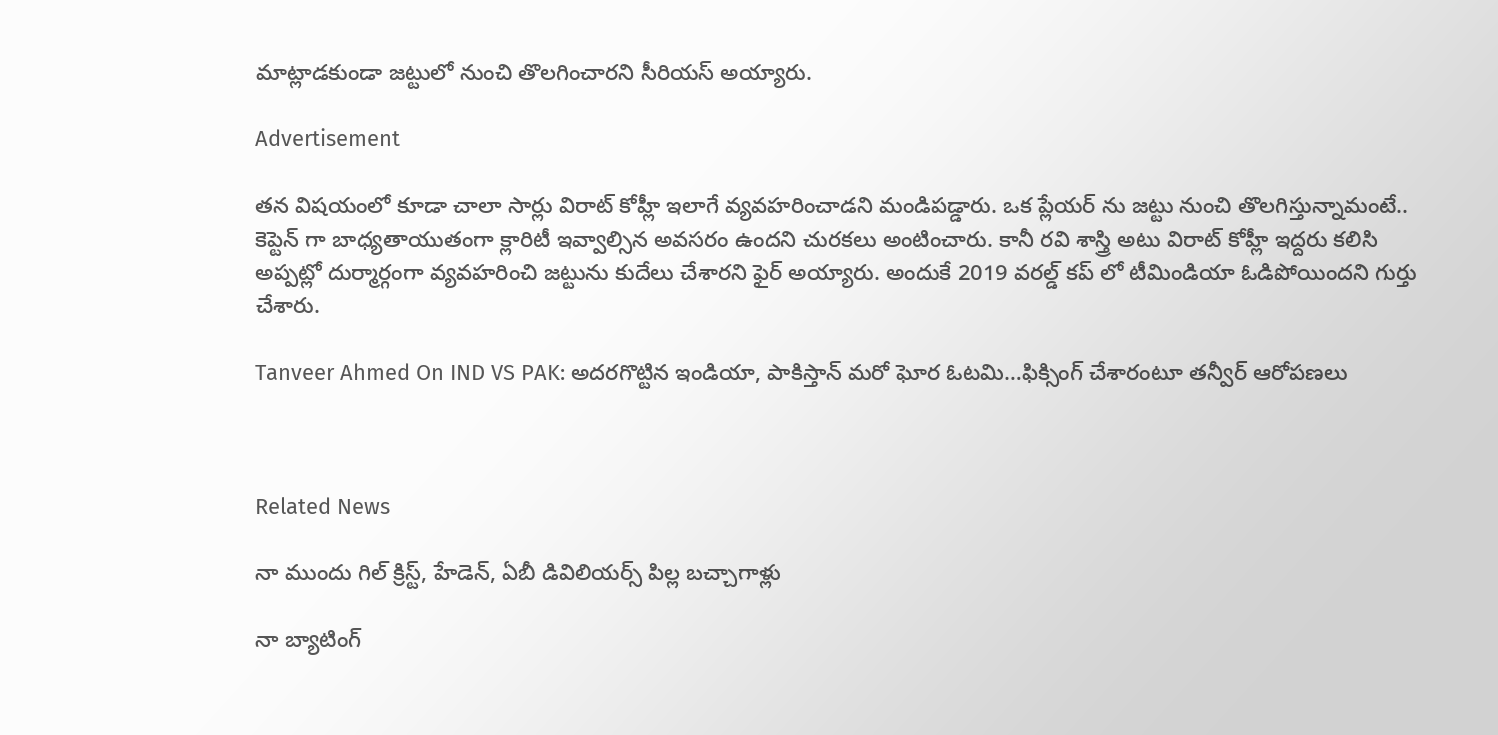మాట్లాడకుండా జట్టులో నుంచి తొలగించారని సీరియస్ అయ్యారు.

Advertisement

తన విషయంలో కూడా చాలా సార్లు విరాట్ కోహ్లీ ఇలాగే వ్యవహరించాడని మండిపడ్డారు. ఒక ప్లేయర్ ను జట్టు నుంచి తొలగిస్తున్నామంటే.. కెప్టెన్ గా బాధ్యతాయుతంగా క్లారిటీ ఇవ్వాల్సిన అవసరం ఉందని చురకలు అంటించారు. కానీ రవి శాస్త్రి అటు విరాట్ కోహ్లీ ఇద్దరు కలిసి అప్పట్లో దుర్మార్గంగా వ్యవహరించి జట్టును కుదేలు చేశారని ఫైర్ అయ్యారు. అందుకే 2019 వరల్డ్ కప్ లో టీమిండియా ఓడిపోయిందని గుర్తు చేశారు.

Tanveer Ahmed On IND VS PAK: అదరగొట్టిన ఇండియా, పాకిస్తాన్ మరో ఘోర ఓటమి…ఫిక్సింగ్ చేశారంటూ త‌న్వీర్ ఆరోప‌ణ‌లు



Related News

నా ముందు గిల్ క్రిస్ట్, హేడెన్, ఏబీ డివిలియర్స్ పిల్ల బ‌చ్చాగాళ్లు

నా బ్యాటింగ్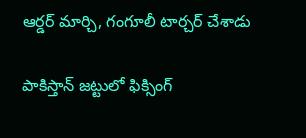ఆర్డ‌ర్ మార్చి, గంగూలీ టార్చ‌ర్ చేశాడు

పాకిస్తాన్ జ‌ట్టులో ఫిక్సింగ్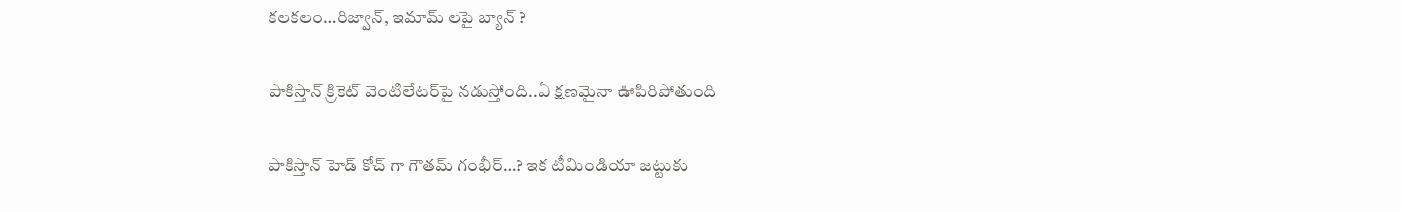క‌ల‌కలం…రిజ్వాన్‌, ఇమామ్ ల‌పై బ్యాన్ ?

పాకిస్తాన్ క్రికెట్ వెంటిలేటర్‌పై నడుస్తోంది..ఏ క్ష‌ణ‌మైనా ఊపిరిపోతుంది

పాకిస్తాన్ హెడ్ కోచ్ గా గౌత‌మ్ గంభీర్‌…? ఇక టీమిండియా జ‌ట్టుకు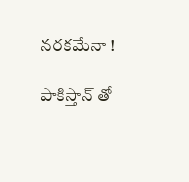న‌ర‌క‌మేనా !

పాకిస్తాన్ తో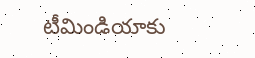టీమిండియాకు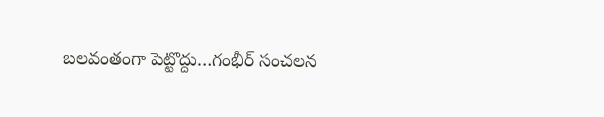బ‌ల‌వంతంగా పెట్టొద్దు…గంభీర్ సంచ‌ల‌న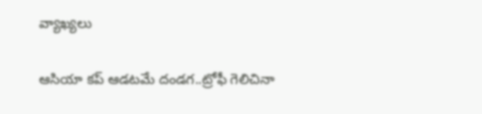వ్యాఖ్య‌లు

ఆసియా క‌ప్ ఆడ‌ట‌మే దండ‌గ..ట్రోఫీ గెలిచినా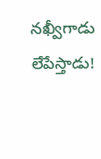న‌ఖ్వీగాడు లేపేస్తాడు!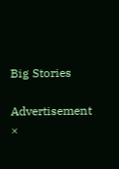Big Stories

Advertisement
×